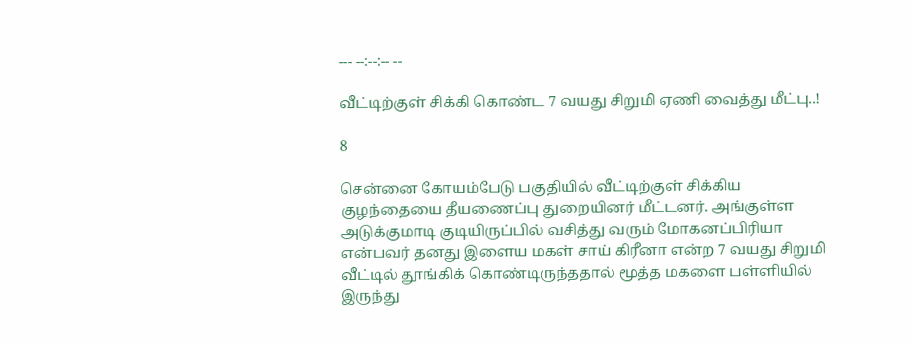--- --:--:-- --

வீட்டிற்குள் சிக்கி கொண்ட 7 வயது சிறுமி ஏணி வைத்து மீட்பு..!

8

சென்னை கோயம்பேடு பகுதியில் வீட்டிற்குள் சிக்கிய குழந்தையை தீயணைப்பு துறையினர் மீட்டனர். அங்குள்ள அடுக்குமாடி குடியிருப்பில் வசித்து வரும் மோகனப்பிரியா என்பவர் தனது இளைய மகள் சாய் கிரீனா என்ற 7 வயது சிறுமி வீட்டில் தூங்கிக் கொண்டிருந்ததால் மூத்த மகளை பள்ளியில் இருந்து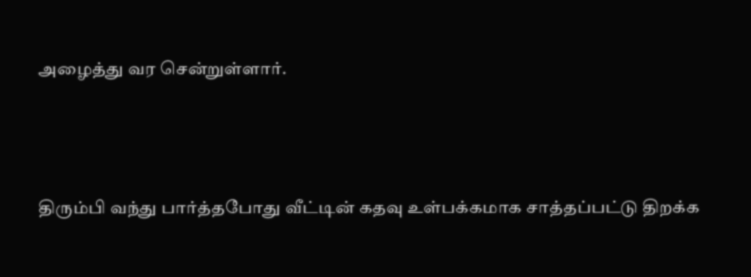அழைத்து வர சென்றுள்ளார்.



திரும்பி வந்து பார்த்தபோது வீட்டின் கதவு உள்பக்கமாக சாத்தப்பட்டு திறக்க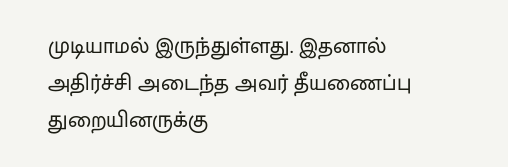முடியாமல் இருந்துள்ளது. இதனால் அதிர்ச்சி அடைந்த அவர் தீயணைப்பு துறையினருக்கு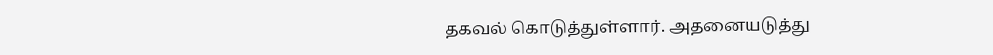தகவல் கொடுத்துள்ளார். அதனையடுத்து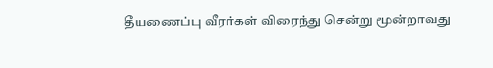தீயணைப்பு வீரர்கள் விரைந்து சென்று மூன்றாவது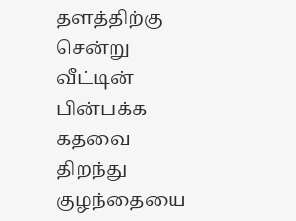தளத்திற்கு சென்று வீட்டின் பின்பக்க கதவை திறந்து குழந்தையை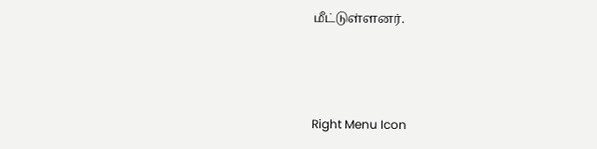மீட்டுள்ளனர்.



Right Menu Icon